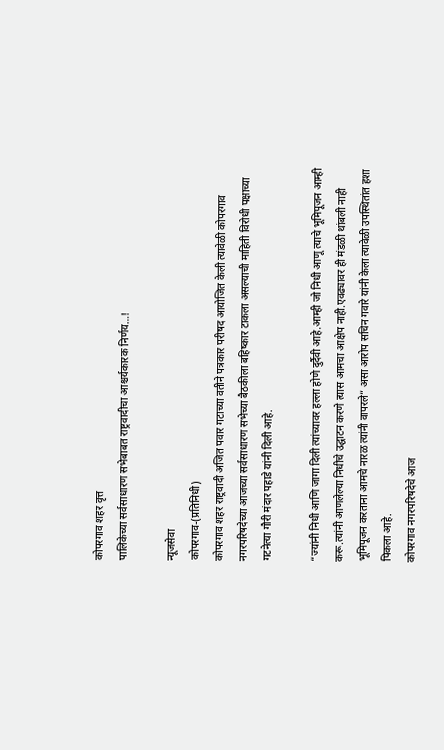कोपरगाव शहर वृत्त
पालिकेच्या सर्वसाधारण सभेबाबत राष्ट्रवादीचा आश्चर्यकारक निर्णय…!

न्यूजसेवा
कोपरगाव-(प्रतिनिधी)
कोपरगाव शहर राष्ट्रवादी अजित पवार गटाच्या वतीने पत्रकार परीषद आयोजित केली त्यावेळी कोपरगाव नगरपरिषदेच्या आजच्या सर्वसाधारण सभेच्या बैठकीला बहिष्कार टाकला असल्याची माहिती विरोधी पक्षाच्या गटनेत्या गौरी मंदार पहाडे यांनी दिली आहे.

“ज्यांनी निधी आणि जागा दिली त्यांच्यावर हल्ला होणे दुर्दैवी आहे.आम्ही जो निधी आणू त्याचे भूमिपूजन आम्ही करू.त्यांनी आणलेल्या निधीचे उद्घाटन करणे त्यास आमचा आक्षेप नाही.एवढ्यावर ही मंडळी थांबली नाही भूमिपूजन करताना आमचे नारळ त्यांनी वापरले” असा आरोप सचिन गवारे यांनी केला त्यावेळी उपस्थितांत हशा पिकला आहे.
कोपरगाव नगरपरिषदेचे आज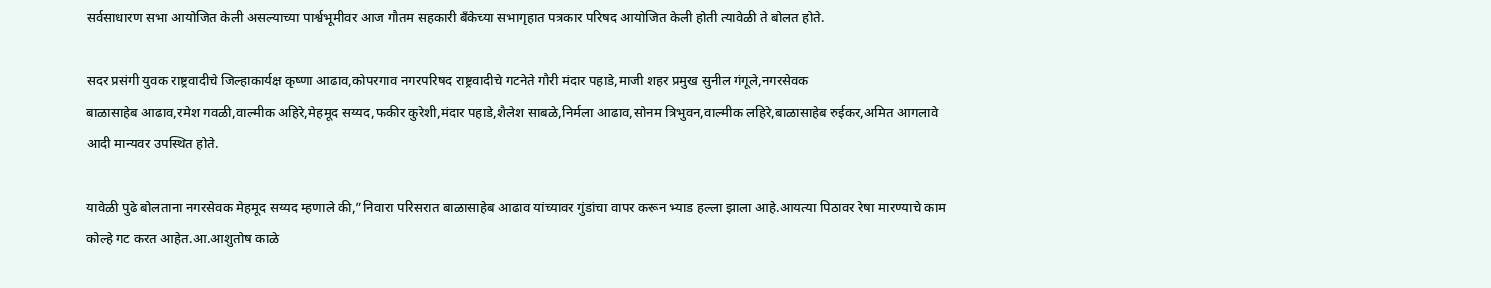सर्वसाधारण सभा आयोजित केली असल्याच्या पार्श्वभूमीवर आज गौतम सहकारी बँकेच्या सभागृहात पत्रकार परिषद आयोजित केली होती त्यावेळी ते बोलत होते.

सदर प्रसंगी युवक राष्ट्रवादीचे जिल्हाकार्यक्ष कृष्णा आढाव,कोपरगाव नगरपरिषद राष्ट्रवादीचे गटनेते गौरी मंदार पहाडे,माजी शहर प्रमुख सुनील गंगूले,नगरसेवक
बाळासाहेब आढाव,रमेश गवळी,वाल्मीक अहिरे,मेहमूद सय्यद,फकीर कुरेशी,मंदार पहाडे,शैलेश साबळे,निर्मला आढाव,सोनम त्रिभुवन,वाल्मीक लहिरे,बाळासाहेब रुईकर,अमित आगलावे आदी मान्यवर उपस्थित होते.

यावेळी पुढे बोलताना नगरसेवक मेहमूद सय्यद म्हणाले की,”निवारा परिसरात बाळासाहेब आढाव यांच्यावर गुंडांचा वापर करून भ्याड हल्ला झाला आहे.आयत्या पिठावर रेषा मारण्याचे काम कोल्हे गट करत आहेत.आ.आशुतोष काळे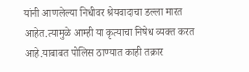यांनी आणलेल्या निधीवर श्रेयवादाचा डल्ला मारत आहेत.त्यामुळे आम्ही या कृत्याचा निषेध व्यक्त करत आहे.याबाबत पोलिस ठाण्यात काही तक्रार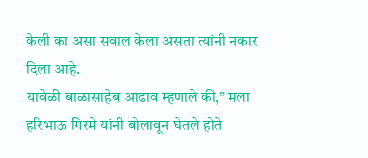केली का असा सवाल केला असता त्यांनी नकार दिला आहे.
यावेळी बाळासाहेब आढाव म्हणाले की,” मला हरिभाऊ गिरमे यांनी बोलावून घेतले होते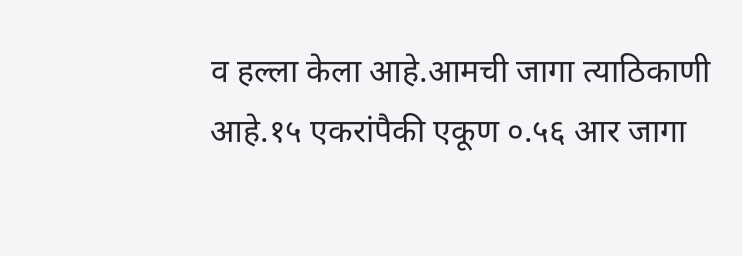व हल्ला केला आहे.आमची जागा त्याठिकाणी आहे.१५ एकरांपैकी एकूण ०.५६ आर जागा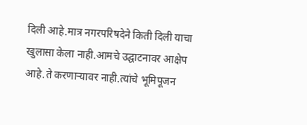दिली आहे.मात्र नगरपरिषदेने किती दिली याचा खुलासा केला नाही.आमचे उद्घाटनावर आक्षेप आहे.ते करणाऱ्यावर नाही.त्यांचे भूमिपूजन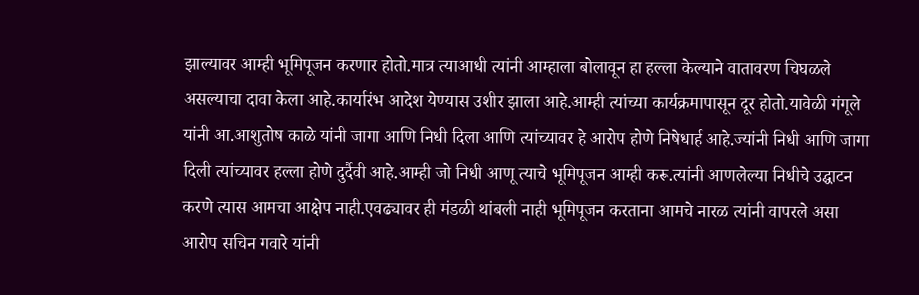झाल्यावर आम्ही भूमिपूजन करणार होतो.मात्र त्याआधी त्यांनी आम्हाला बोलावून हा हल्ला केल्याने वातावरण चिघळले असल्याचा दावा केला आहे.कार्यारंभ आदेश येण्यास उशीर झाला आहे.आम्ही त्यांच्या कार्यक्रमापासून दूर होतो.यावेळी गंगूले यांनी आ.आशुतोष काळे यांनी जागा आणि निधी दिला आणि त्यांच्यावर हे आरोप होणे निषेधार्ह आहे.ज्यांनी निधी आणि जागा दिली त्यांच्यावर हल्ला होणे दुर्दैवी आहे.आम्ही जो निधी आणू त्याचे भूमिपूजन आम्ही करू.त्यांनी आणलेल्या निधीचे उद्घाटन करणे त्यास आमचा आक्षेप नाही.एवढ्यावर ही मंडळी थांबली नाही भूमिपूजन करताना आमचे नारळ त्यांनी वापरले असा आरोप सचिन गवारे यांनी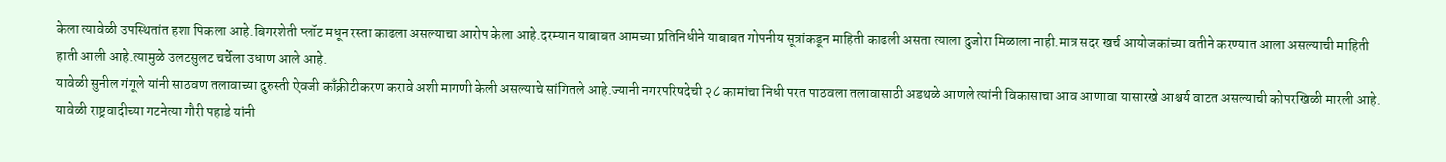केला त्यावेळी उपस्थितांत हशा पिकला आहे.बिगरशेती प्लॉट मधून रस्ता काढला असल्याचा आरोप केला आहे.दरम्यान याबाबत आमच्या प्रतिनिधीने याबाबत गोपनीय सूत्रांकडून माहिती काढली असता त्याला दुजोरा मिळाला नाही.मात्र सदर खर्च आयोजकांच्या वतीने करण्यात आला असल्याची माहिती हाती आली आहे.त्यामुळे उलटसुलट चर्चेला उधाण आले आहे.
यावेळी सुनील गंगूले यांनी साठवण तलावाच्या दुरुस्ती ऐवजी काँक्रीटीकरण करावे अशी मागणी केली असल्याचे सांगितले आहे.ज्यानी नगरपरिषदेची २८ कामांचा निधी परत पाठवला तलावासाठी अडथळे आणले त्यांनी विकासाचा आव आणावा यासारखे आश्चर्य वाटत असल्याची कोपरखिळी मारली आहे.
यावेळी राष्ट्रवादीच्या गटनेत्या गौरी पहाडे यांनी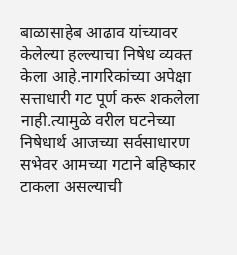बाळासाहेब आढाव यांच्यावर केलेल्या हल्ल्याचा निषेध व्यक्त केला आहे.नागरिकांच्या अपेक्षा सत्ताधारी गट पूर्ण करू शकलेला नाही.त्यामुळे वरील घटनेच्या निषेधार्थ आजच्या सर्वसाधारण सभेवर आमच्या गटाने बहिष्कार टाकला असल्याची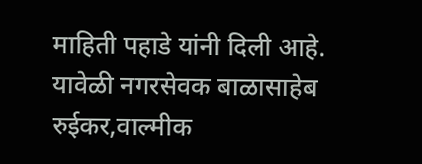माहिती पहाडे यांनी दिली आहे.
यावेळी नगरसेवक बाळासाहेब रुईकर,वाल्मीक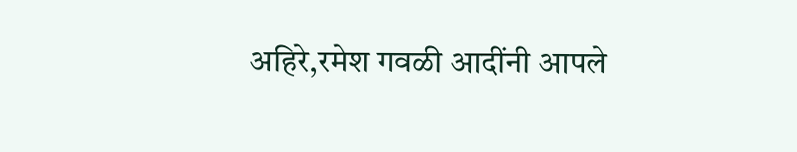अहिरे,रमेश गवळी आदींनी आपले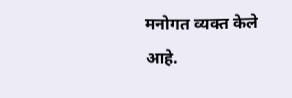मनोगत व्यक्त केले आहे.